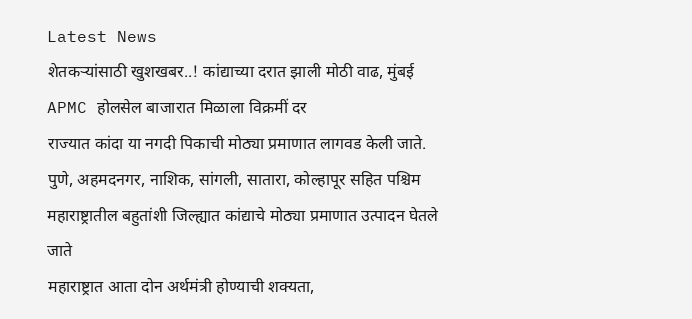Latest News
शेतकऱ्यांसाठी खुशखबर..! कांद्याच्या दरात झाली मोठी वाढ, मुंबई APMC होलसेल बाजारात मिळाला विक्रमीं दर
राज्यात कांदा या नगदी पिकाची मोठ्या प्रमाणात लागवड केली जाते. पुणे, अहमदनगर, नाशिक, सांगली, सातारा, कोल्हापूर सहित पश्चिम महाराष्ट्रातील बहुतांशी जिल्ह्यात कांद्याचे मोठ्या प्रमाणात उत्पादन घेतले जाते
महाराष्ट्रात आता दोन अर्थमंत्री होण्याची शक्यता,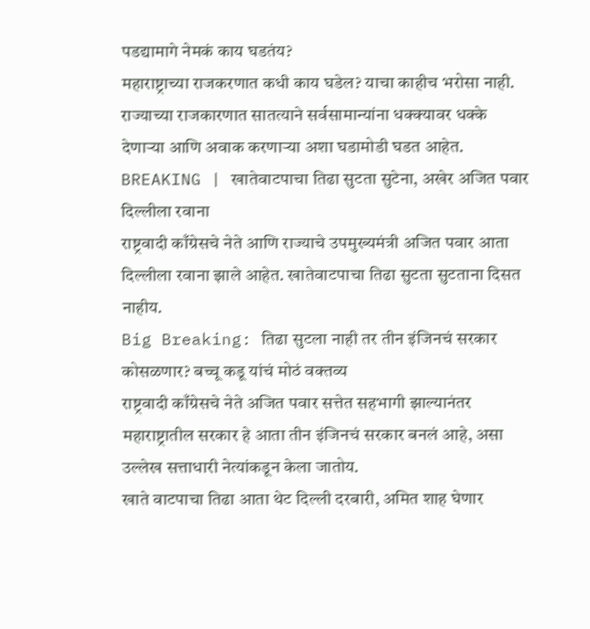पडद्यामागे नेमकं काय घडतंय?
महाराष्ट्राच्या राजकरणात कधी काय घडेल? याचा काहीच भरोसा नाही. राज्याच्या राजकारणात सातत्याने सर्वसामान्यांना धक्क्यावर धक्के देणाऱ्या आणि अवाक करणाऱ्या अशा घडामोडी घडत आहेत.
BREAKING | खातेवाटपाचा तिढा सुटता सुटेना, अखेर अजित पवार दिल्लीला रवाना
राष्ट्रवादी काँग्रेसचे नेते आणि राज्याचे उपमुख्यमंत्री अजित पवार आता दिल्लीला रवाना झाले आहेत. खातेवाटपाचा तिढा सुटता सुटताना दिसत नाहीय.
Big Breaking: तिढा सुटला नाही तर तीन इंजिनचं सरकार कोसळणार? बच्चू कडू यांचं मोठं वक्तव्य
राष्ट्रवादी काँग्रेसचे नेते अजित पवार सत्तेत सहभागी झाल्यानंतर महाराष्ट्रातील सरकार हे आता तीन इंजिनचं सरकार बनलं आहे, असा उल्लेख सत्ताधारी नेत्यांकडून केला जातोय.
खाते वाटपाचा तिढा आता थेट दिल्ली दरबारी, अमित शाह घेणार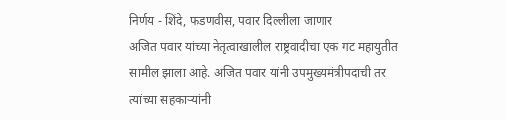निर्णय - शिंदे, फडणवीस, पवार दिल्लीला जाणार
अजित पवार यांच्या नेतृत्वाखालील राष्ट्रवादीचा एक गट महायुतीत सामील झाला आहे. अजित पवार यांनी उपमुख्यमंत्रीपदाची तर त्यांच्या सहकाऱ्यांनी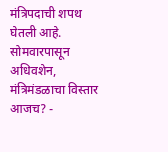मंत्रिपदाची शपथ घेतली आहे.
सोमवारपासून अधिवशेन, मंत्रिमंडळाचा विस्तार आजच? -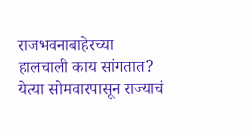राजभवनाबाहेरच्या हालचाली काय सांगतात?
येत्या सोमवारपासून राज्याचं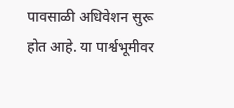पावसाळी अधिवेशन सुरू होत आहे. या पार्श्वभूमीवर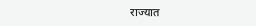राज्यात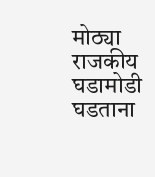मोठ्या राजकीय घडामोडी घडताना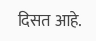दिसत आहे.